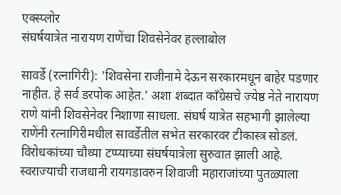एक्स्प्लोर
संघर्षयात्रेत नारायण राणेंचा शिवसेनेवर हल्लाबोल

सावर्डे (रत्नागिरी): 'शिवसेना राजीनामे देऊन सरकारमधून बाहेर पडणार नाहीत. हे सर्व डरपोक आहेत.' अशा शब्दात काँग्रेसचे ज्येष्ठ नेते नारायण राणे यांनी शिवसेनेवर निशाणा साधला. संघर्ष यात्रेत सहभागी झालेल्या राणेंनी रत्नागिरीमधील सावर्डेतील सभेत सरकारवर टीकास्त्र सोडलं. विरोधकांच्या चौथ्या टप्प्याच्या संघर्षयात्रेला सुरुवात झाली आहे. स्वराज्याची राजधानी रायगडावरुन शिवाजी महाराजांच्या पुतळ्याला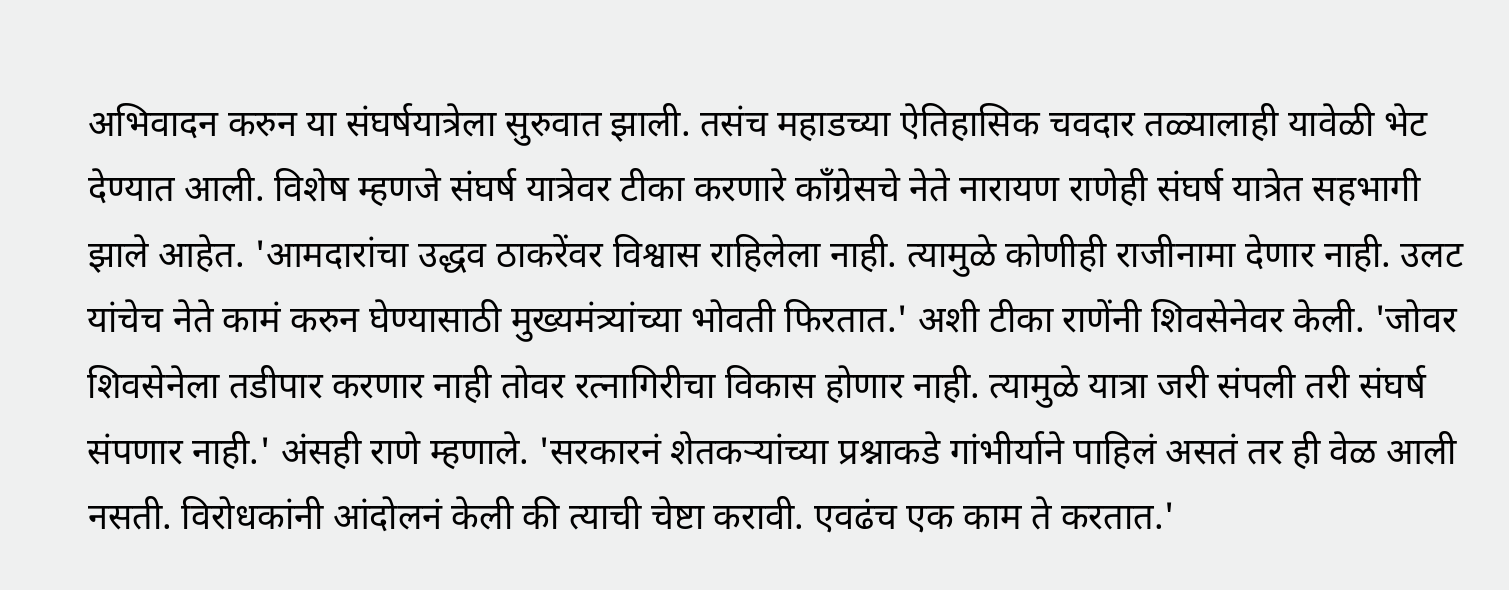अभिवादन करुन या संघर्षयात्रेला सुरुवात झाली. तसंच महाडच्या ऐतिहासिक चवदार तळ्यालाही यावेळी भेट देण्यात आली. विशेष म्हणजे संघर्ष यात्रेवर टीका करणारे काँग्रेसचे नेते नारायण राणेही संघर्ष यात्रेत सहभागी झाले आहेत. 'आमदारांचा उद्धव ठाकरेंवर विश्वास राहिलेला नाही. त्यामुळे कोणीही राजीनामा देणार नाही. उलट यांचेच नेते कामं करुन घेण्यासाठी मुख्यमंत्र्यांच्या भोवती फिरतात.' अशी टीका राणेंनी शिवसेनेवर केली. 'जोवर शिवसेनेला तडीपार करणार नाही तोवर रत्नागिरीचा विकास होणार नाही. त्यामुळे यात्रा जरी संपली तरी संघर्ष संपणार नाही.' अंसही राणे म्हणाले. 'सरकारनं शेतकऱ्यांच्या प्रश्नाकडे गांभीर्याने पाहिलं असतं तर ही वेळ आली नसती. विरोधकांनी आंदोलनं केली की त्याची चेष्टा करावी. एवढंच एक काम ते करतात.'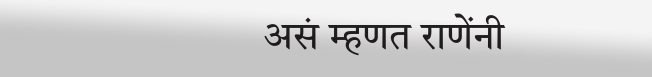असं म्हणत राणेंनी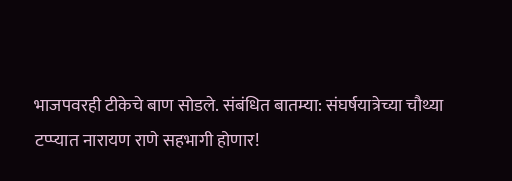भाजपवरही टीकेचे बाण सोडले. संबंधित बातम्या: संघर्षयात्रेच्या चौथ्या टप्प्यात नारायण राणे सहभागी होणार!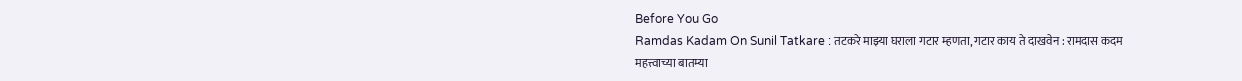Before You Go
Ramdas Kadam On Sunil Tatkare : तटकरे माझ्या घराला गटार म्हणता, गटार काय ते दाखवेन : रामदास कदम
महत्त्वाच्या बातम्या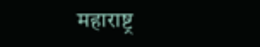महाराष्ट्र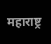महाराष्ट्र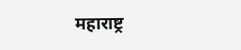महाराष्ट्र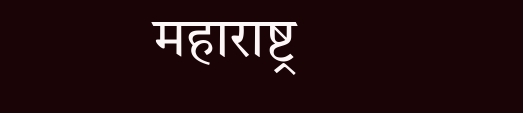महाराष्ट्र